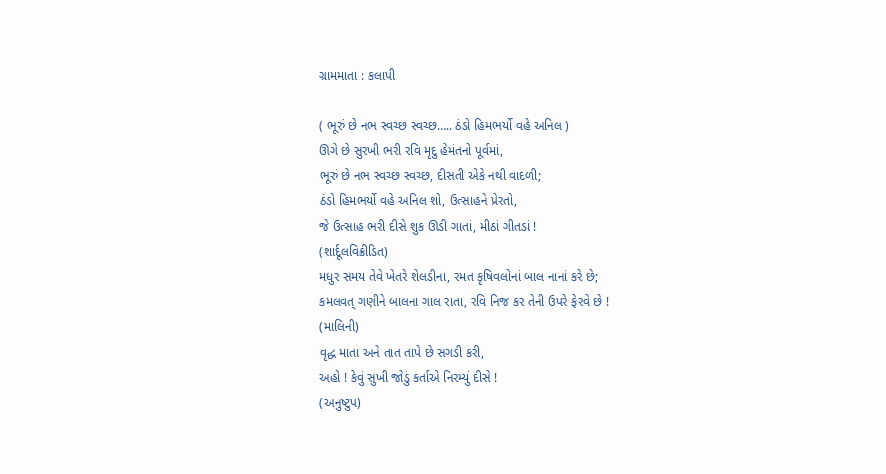ગ્રામમાતા : કલાપી

( ભૂરું છે નભ સ્વચ્છ સ્વચ્છ….. ઠંડો હિમભર્યો વહે અનિલ )
ઊગે છે સુરખી ભરી રવિ મૃદુ હેમંતનો પૂર્વમાં,
ભૂરું છે નભ સ્વચ્છ સ્વચ્છ, દીસતી એકે નથી વાદળી;
ઠંડો હિમભર્યો વહે અનિલ શો, ઉત્સાહને પ્રેરતો,
જે ઉત્સાહ ભરી દીસે શુક ઊડી ગાતાં, મીઠાં ગીતડાં !
(શાર્દૂલવિક્રીડિત)
મધુર સમય તેવે ખેતરે શેલડીના, રમત કૃષિવલોનાં બાલ નાનાં કરે છે;
કમલવત્ ગણીને બાલના ગાલ રાતા, રવિ નિજ કર તેની ઉપરે ફેરવે છે !
(માલિની)
વૃદ્ધ માતા અને તાત તાપે છે સગડી કરી,
અહો ! કેવું સુખી જોડું કર્તાએ નિરમ્યું દીસે !
(અનુષ્ટુપ)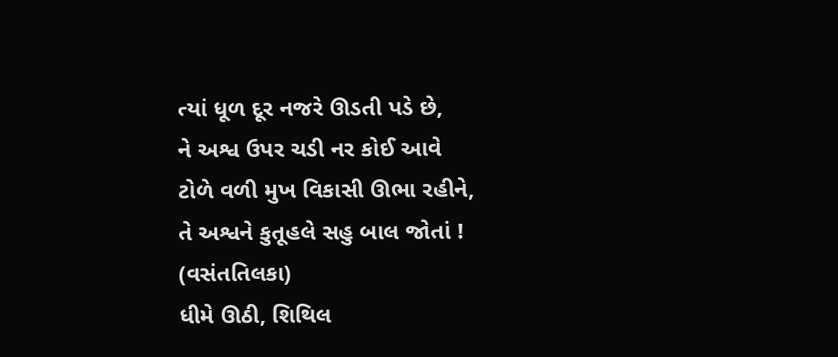ત્યાં ધૂળ દૂર નજરે ઊડતી પડે છે,
ને અશ્વ ઉપર ચડી નર કોઈ આવે
ટોળે વળી મુખ વિકાસી ઊભા રહીને,
તે અશ્વને કુતૂહલે સહુ બાલ જોતાં !
(વસંતતિલકા)
ધીમે ઊઠી, શિથિલ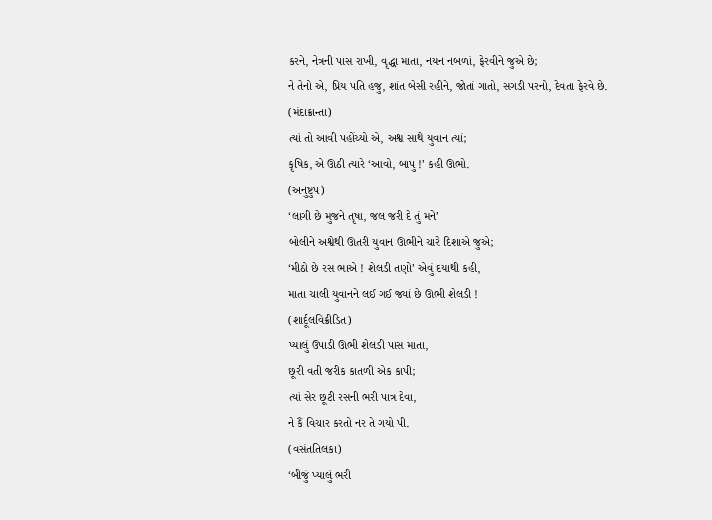કરને, નેત્રની પાસ રાખી, વૃદ્ધા માતા, નયન નબળાં, ફેરવીને જુએ છે;
ને તેનો એ, પ્રિય પતિ હજુ, શાંત બેસી રહીને, જોતાં ગાતો, સગડી પરનો, દેવતા ફેરવે છે.
(મંદાક્રાન્તા)
ત્યાં તો આવી પહોંચ્યો એ, અશ્વ સાથે યુવાન ત્યાં;
કૃષિક, એ ઊઠી ત્યારે ‘આવો, બાપુ !’ કહી ઊભો.
(અનુષ્ટુપ)
‘લાગી છે મુજને તૃષા, જલ જરી દે તું મને’
બોલીને અશ્વેથી ઊતરી યુવાન ઊભીને ચારે દિશાએ જુએ;
‘મીઠો છે રસ ભાએ ! શેલડી તણો’ એવું દયાથી કહી,
માતા ચાલી યુવાનને લઈ ગઈ જ્યાં છે ઊભી શેલડી !
(શાર્દૂલવિક્રીડિત)
પ્યાલું ઉપાડી ઊભી શેલડી પાસ માતા,
છૂરી વતી જરીક કાતળી એક કાપી;
ત્યાં સેર છૂટી રસની ભરી પાત્ર દેવા,
ને કૈં વિચાર કરતો નર તે ગયો પી.
(વસંતતિલકા)
‘બીજું પ્યાલું ભરી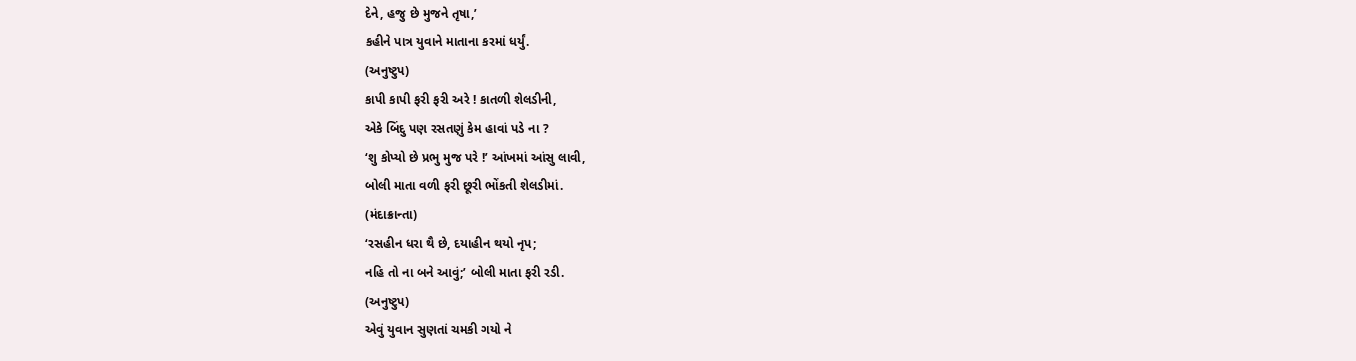દેને, હજુ છે મુજને તૃષા,’
કહીને પાત્ર યુવાને માતાના કરમાં ધર્યું.
(અનુષ્ટુપ)
કાપી કાપી ફરી ફરી અરે ! કાતળી શેલડીની,
એકે બિંદુ પણ રસતણું કેમ હાવાં પડે ના ?
‘શુ કોપ્યો છે પ્રભુ મુજ પરે !’ આંખમાં આંસુ લાવી,
બોલી માતા વળી ફરી છૂરી ભોંકતી શેલડીમાં.
(મંદાક્રાન્તા)
‘રસહીન ધરા થૈ છે, દયાહીન થયો નૃપ;
નહિ તો ના બને આવું;’ બોલી માતા ફરી રડી.
(અનુષ્ટુપ)
એવું યુવાન સુણતાં ચમકી ગયો ને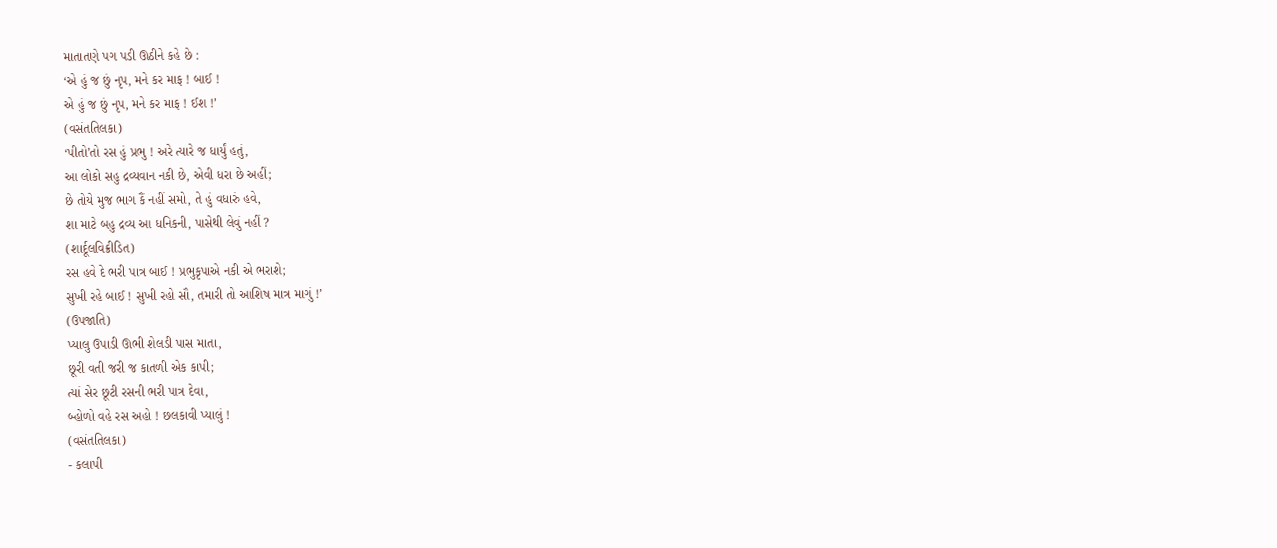માતાતણે પગ પડી ઊઠીને કહે છે :
‘એ હું જ છું નૃપ, મને કર માફ ! બાઈ !
એ હું જ છું નૃપ, મને કર માફ ! ઈશ !’
(વસંતતિલકા)
‘પીતો’તો રસ હું પ્રભુ ! અરે ત્યારે જ ધાર્યું હતું,
આ લોકો સહુ દ્રવ્યવાન નકી છે, એવી ધરા છે અહીં;
છે તોયે મુજ ભાગ કૈં નહીં સમો, તે હું વધારું હવે,
શા માટે બહુ દ્રવ્ય આ ધનિકની, પાસેથી લેવું નહીં ?
(શાર્દૂલવિક્રીડિત)
રસ હવે દે ભરી પાત્ર બાઈ ! પ્રભુકૃપાએ નકી એ ભરાશે;
સુખી રહે બાઈ ! સુખી રહો સૌ, તમારી તો આશિષ માત્ર માગું !’
(ઉપજાતિ)
પ્યાલુ ઉપાડી ઊભી શેલડી પાસ માતા,
છૂરી વતી જરી જ કાતળી એક કાપી;
ત્યાં સેર છૂટી રસની ભરી પાત્ર દેવા,
બ્હોળો વહે રસ અહો ! છલકાવી પ્યાલું !
(વસંતતિલકા)
- કલાપી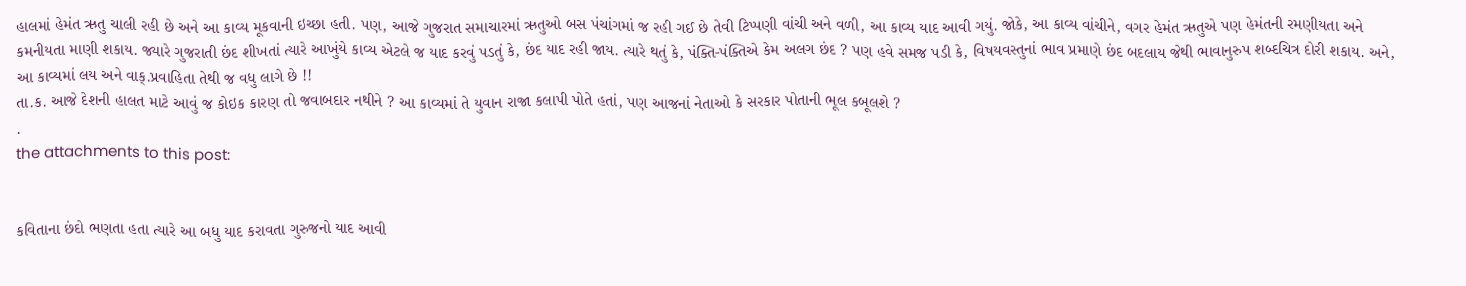હાલમાં હેમંત ઋતુ ચાલી રહી છે અને આ કાવ્ય મૂકવાની ઇચ્છા હતી. પણ, આજે ગુજરાત સમાચારમાં ઋતુઓ બસ પંચાંગમાં જ રહી ગઈ છે તેવી ટિપ્પણી વાંચી અને વળી, આ કાવ્ય યાદ આવી ગયું. જોકે, આ કાવ્ય વાંચીને, વગર હેમંત ઋતુએ પણ હેમંતની રમણીયતા અને કમનીયતા માણી શકાય. જ્યારે ગુજરાતી છંદ શીખતાં ત્યારે આખુંયે કાવ્ય એટલે જ યાદ કરવું પડતું કે, છંદ યાદ રહી જાય. ત્યારે થતું કે, પંક્તિ-પંક્તિએ કેમ અલગ છંદ ? પણ હવે સમજ પડી કે, વિષયવસ્તુનાં ભાવ પ્રમાણે છંદ બદલાય જેથી ભાવાનુરુપ શબ્દચિત્ર દોરી શકાય. અને, આ કાવ્યમાં લય અને વાક્.પ્રવાહિતા તેથી જ વધુ લાગે છે !!
તા.ક. આજે દેશની હાલત માટે આવું જ કોઇક કારણ તો જવાબદાર નથીને ? આ કાવ્યમાં તે યુવાન રાજા કલાપી પોતે હતાં, પણ આજનાં નેતાઓ કે સરકાર પોતાની ભૂલ કબૂલશે ?
.
the attachments to this post:


કવિતાના છંદો ભણતા હતા ત્યારે આ બધુ યાદ કરાવતા ગુરુજનો યાદ આવી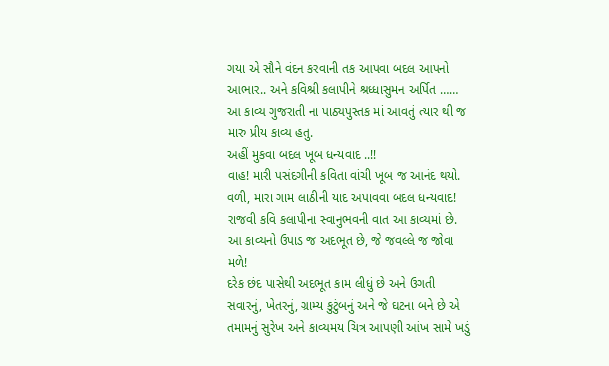ગયા એ સૌને વંદન કરવાની તક આપવા બદલ આપનો આભાર.. અને કવિશ્રી કલાપીને શ્રધ્ધાસુમન અર્પિત ……
આ કાવ્ય ગુજરાતી ના પાઠ્યપુસ્તક માં આવતું ત્યાર થી જ મારુ પ્રીય કાવ્ય હતુ.
અહીં મુકવા બદલ ખૂબ ધન્યવાદ ..!!
વાહ! મારી પસંદગીની કવિતા વાંચી ખૂબ જ આનંદ થયો.
વળી, મારા ગામ લાઠીની યાદ અપાવવા બદલ ધન્યવાદ!
રાજવી કવિ કલાપીના સ્વાનુભવની વાત આ કાવ્યમાં છે.
આ કાવ્યનો ઉપાડ જ અદભૂત છે, જે જવલ્લે જ જોવા મળે!
દરેક છંદ પાસેથી અદભૂત કામ લીધું છે અને ઉગતી સવારનું, ખેતરનું, ગ્રામ્ય કુટુંબનું અને જે ઘટના બને છે એ તમામનું સુરેખ અને કાવ્યમય ચિત્ર આપણી આંખ સામે ખડું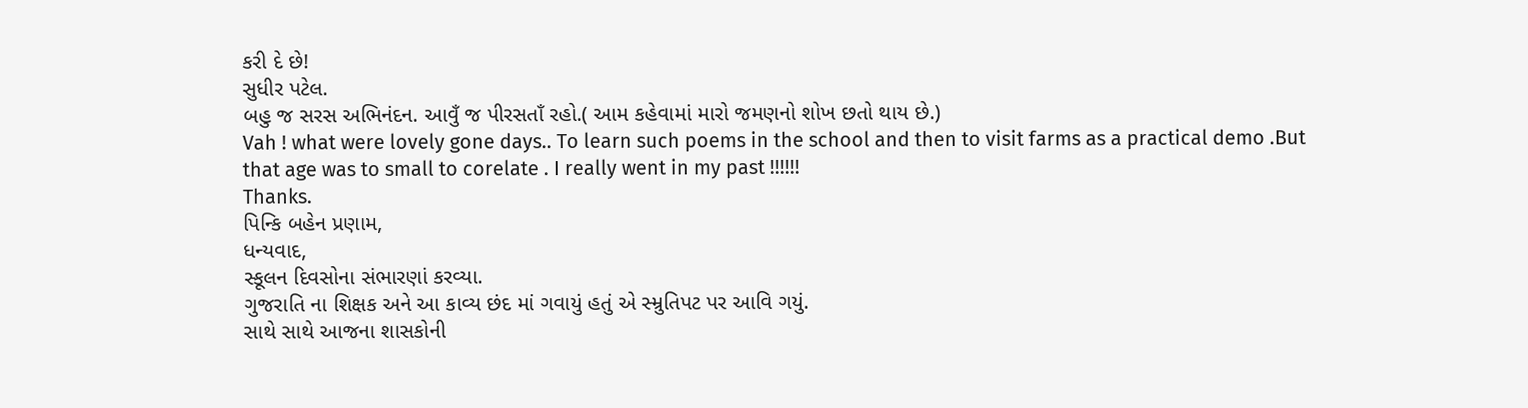કરી દે છે!
સુધીર પટેલ.
બહુ જ સરસ અભિનંદન. આવુઁ જ પીરસતાઁ રહો.( આમ કહેવામાં મારો જમણનો શોખ છતો થાય છે.)
Vah ! what were lovely gone days.. To learn such poems in the school and then to visit farms as a practical demo .But that age was to small to corelate . I really went in my past !!!!!!
Thanks.
પિન્કિ બહેન પ્રણામ,
ધન્યવાદ,
સ્કૂલન દિવસોના સંભારણાં કરવ્યા.
ગુજરાતિ ના શિક્ષક અને આ કાવ્ય છંદ માં ગવાયું હતું એ સ્મ્રુતિપટ પર આવિ ગયું.
સાથે સાથે આજના શાસકોની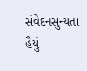સંવેદનસુન્યતા હૈયું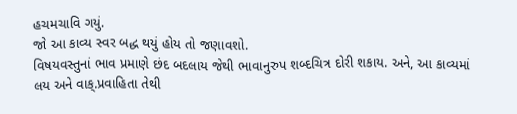હચમચાવિ ગયું.
જો આ કાવ્ય સ્વર બદ્ધ થયું હોય તો જણાવશો.
વિષયવસ્તુનાં ભાવ પ્રમાણે છંદ બદલાય જેથી ભાવાનુરુપ શબ્દચિત્ર દોરી શકાય. અને, આ કાવ્યમાં લય અને વાક્.પ્રવાહિતા તેથી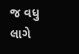જ વધુ લાગે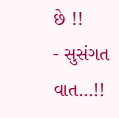છે !!
- સુસંગત વાત…!!